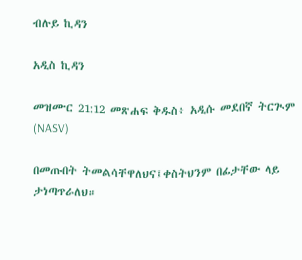ብሉይ ኪዳን

አዲስ ኪዳን

መዝሙር 21:12 መጽሐፍ ቅዱስ፥ አዲሱ መደበኛ ትርጒም (NASV)

በመጡበት ትመልሳቸዋለህና፤ቀስትህንም በፊታቸው ላይ ታነጣጥራለህ።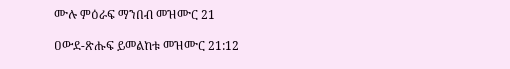ሙሉ ምዕራፍ ማንበብ መዝሙር 21

ዐውደ-ጽሑፍ ይመልከቱ መዝሙር 21:12